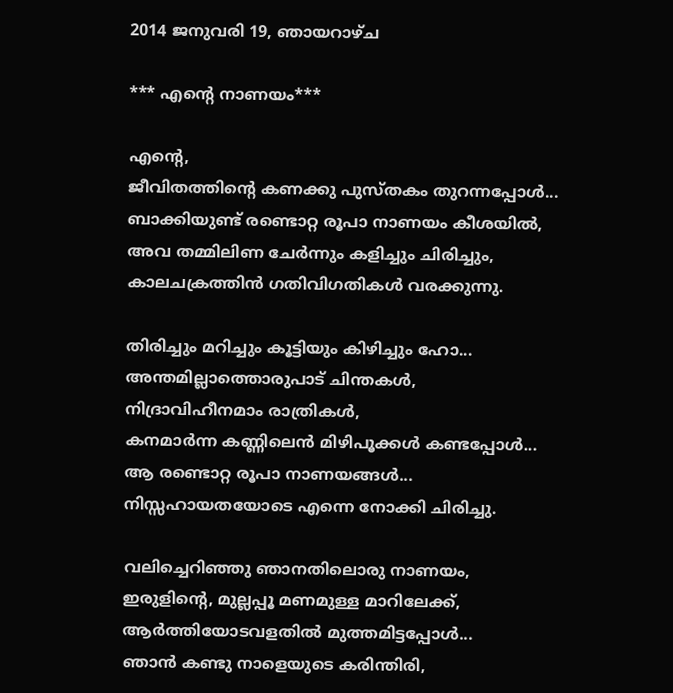2014 ജനുവരി 19, ഞായറാഴ്‌ച

*** എന്‍റെ നാണയം***

എന്‍റെ,
ജീവിതത്തിന്‍റെ കണക്കു പുസ്തകം തുറന്നപ്പോള്‍...
ബാക്കിയുണ്ട് രണ്ടൊറ്റ രൂപാ നാണയം കീശയില്‍,
അവ തമ്മിലിണ ചേര്‍ന്നും കളിച്ചും ചിരിച്ചും,
കാലചക്രത്തിന്‍ ഗതിവിഗതികള്‍ വരക്കുന്നു.

തിരിച്ചും മറിച്ചും കൂട്ടിയും കിഴിച്ചും ഹോ...
അന്തമില്ലാത്തൊരുപാട് ചിന്തകള്‍,
നിദ്രാവിഹീനമാം രാത്രികള്‍,
കനമാര്‍ന്ന കണ്ണിലെന്‍ മിഴിപൂക്കള്‍ കണ്ടപ്പോള്‍...
ആ രണ്ടൊറ്റ രൂപാ നാണയങ്ങള്‍...
നിസ്സഹായതയോടെ എന്നെ നോക്കി ചിരിച്ചു.

വലിച്ചെറിഞ്ഞു ഞാനതിലൊരു നാണയം,
ഇരുളിന്‍റെ, മുല്ലപ്പൂ മണമുള്ള മാറിലേക്ക്‌,
ആര്‍ത്തിയോടവളതില്‍ മുത്തമിട്ടപ്പോള്‍...
ഞാന്‍ കണ്ടു നാളെയുടെ കരിന്തിരി,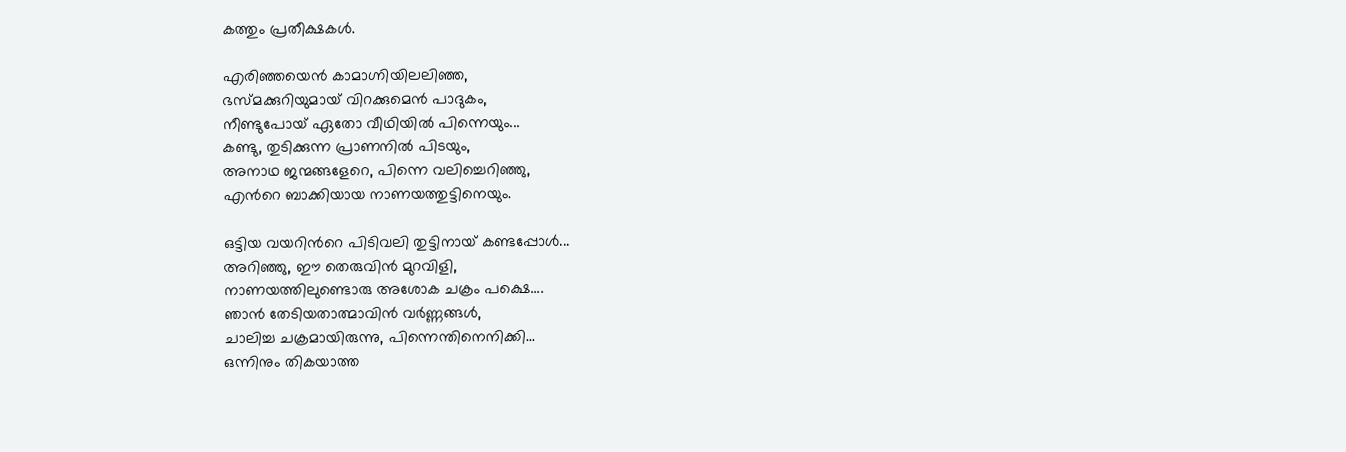കത്തും പ്രതീക്ഷകള്‍.

എരിഞ്ഞയെന്‍ കാമാഗ്നിയിലലിഞ്ഞ,
ഭസ്മക്കുറിയുമായ് വിറക്കുമെന്‍ പാദുകം,
നീണ്ടുപോയ് ഏതോ വീഥിയില്‍ പിന്നെയും...
കണ്ടു, തുടിക്കുന്ന പ്രാണനില്‍ പിടയും,
അനാഥ ജന്മങ്ങളേറെ, പിന്നെ വലിച്ചെറിഞ്ഞു,
എന്‍റെ ബാക്കിയായ നാണയത്തുട്ടിനെയും.

ഒട്ടിയ വയറിന്‍റെ പിടിവലി തുട്ടിനായ് കണ്ടപ്പോള്‍...
അറിഞ്ഞു, ഈ തെരുവിന്‍ മുറവിളി,
നാണയത്തിലുണ്ടൊരു അശോക ചക്രം പക്ഷെ....
ഞാന്‍ തേടിയതാത്മാവിന്‍ വര്‍ണ്ണങ്ങള്‍,
ചാലിച്ച ചക്രമായിരുന്നു, പിന്നെന്തിനെനിക്കി...
ഒന്നിനും തികയാത്ത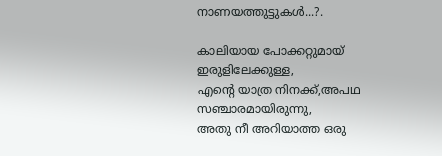നാണയത്തുട്ടുകള്‍...?.

കാലിയായ പോക്കറ്റുമായ് ഇരുളിലേക്കുള്ള,
എന്‍റെ യാത്ര നിനക്ക്,അപഥ സഞ്ചാരമായിരുന്നു,
അതു നീ അറിയാത്ത ഒരു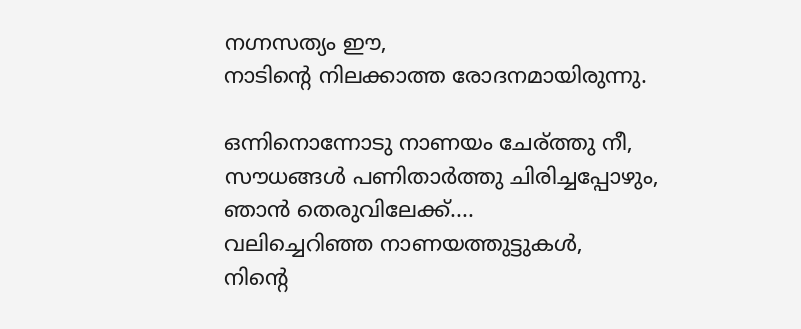നഗ്നസത്യം ഈ,
നാടിന്‍റെ നിലക്കാത്ത രോദനമായിരുന്നു.

ഒന്നിനൊന്നോടു നാണയം ചേര്ത്തു നീ,
സൗധങ്ങള്‍ പണിതാര്‍ത്തു ചിരിച്ചപ്പോഴും,
ഞാന്‍ തെരുവിലേക്ക്....
വലിച്ചെറിഞ്ഞ നാണയത്തുട്ടുകള്‍,
നിന്‍റെ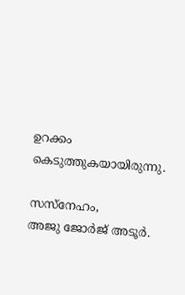ഉറക്കം കെടുത്തുകയായിരുന്നു.

സസ്നേഹം,
അജു ജോര്‍ജ് അടൂര്‍.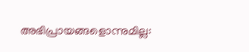അഭിപ്രായങ്ങളൊന്നുമില്ല: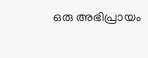ഒരു അഭിപ്രായം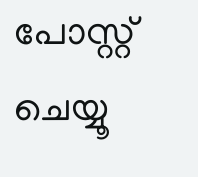പോസ്റ്റ് ചെയ്യൂ